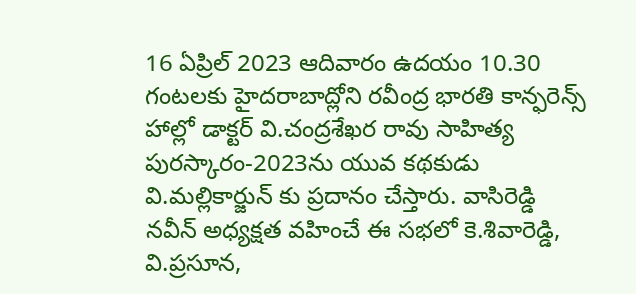16 ఏప్రిల్ 2023 ఆదివారం ఉదయం 10.30 గంటలకు హైదరాబాద్లోని రవీంద్ర భారతి కాన్ఫరెన్స్ హాల్లో డాక్టర్ వి.చంద్రశేఖర రావు సాహిత్య పురస్కారం-2023ను యువ కథకుడు వి.మల్లికార్జున్ కు ప్రదానం చేస్తారు. వాసిరెడ్డి నవీన్ అధ్యక్షత వహించే ఈ సభలో కె.శివారెడ్డి, వి.ప్రసూన,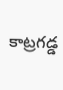కాట్రగడ్డ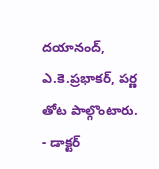దయానంద్, ఎ.కె.ప్రభాకర్, పర్ణ తోట పాల్గొంటారు.
- డాక్టర్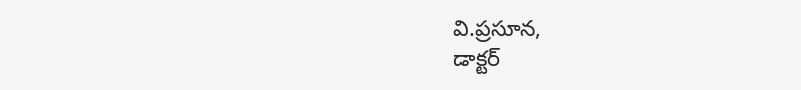వి.ప్రసూన,
డాక్టర్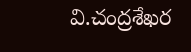వి.చంద్రశేఖర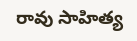రావు సాహిత్య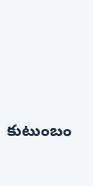కుటుంబం